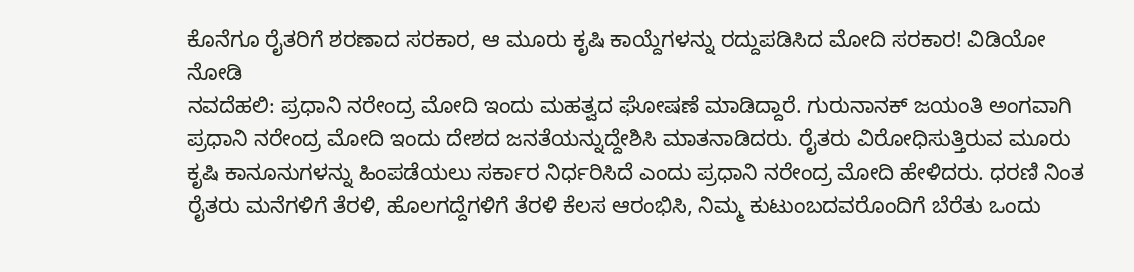ಕೊನೆಗೂ ರೈತರಿಗೆ ಶರಣಾದ ಸರಕಾರ, ಆ ಮೂರು ಕೃಷಿ ಕಾಯ್ದೆಗಳನ್ನು ರದ್ದುಪಡಿಸಿದ ಮೋದಿ ಸರಕಾರ! ವಿಡಿಯೋ ನೋಡಿ
ನವದೆಹಲಿ: ಪ್ರಧಾನಿ ನರೇಂದ್ರ ಮೋದಿ ಇಂದು ಮಹತ್ವದ ಘೋಷಣೆ ಮಾಡಿದ್ದಾರೆ. ಗುರುನಾನಕ್ ಜಯಂತಿ ಅಂಗವಾಗಿ ಪ್ರಧಾನಿ ನರೇಂದ್ರ ಮೋದಿ ಇಂದು ದೇಶದ ಜನತೆಯನ್ನುದ್ದೇಶಿಸಿ ಮಾತನಾಡಿದರು. ರೈತರು ವಿರೋಧಿಸುತ್ತಿರುವ ಮೂರು ಕೃಷಿ ಕಾನೂನುಗಳನ್ನು ಹಿಂಪಡೆಯಲು ಸರ್ಕಾರ ನಿರ್ಧರಿಸಿದೆ ಎಂದು ಪ್ರಧಾನಿ ನರೇಂದ್ರ ಮೋದಿ ಹೇಳಿದರು. ಧರಣಿ ನಿಂತ ರೈತರು ಮನೆಗಳಿಗೆ ತೆರಳಿ, ಹೊಲಗದ್ದೆಗಳಿಗೆ ತೆರಳಿ ಕೆಲಸ ಆರಂಭಿಸಿ, ನಿಮ್ಮ ಕುಟುಂಬದವರೊಂದಿಗೆ ಬೆರೆತು ಒಂದು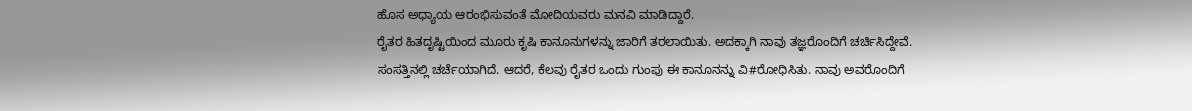ಹೊಸ ಅಧ್ಯಾಯ ಆರಂಭಿಸುವಂತೆ ಮೋದಿಯವರು ಮನವಿ ಮಾಡಿದ್ದಾರೆ.
ರೈತರ ಹಿತದೃಷ್ಟಿಯಿಂದ ಮೂರು ಕೃಷಿ ಕಾನೂನುಗಳನ್ನು ಜಾರಿಗೆ ತರಲಾಯಿತು. ಅದಕ್ಕಾಗಿ ನಾವು ತಜ್ಞರೊಂದಿಗೆ ಚರ್ಚಿಸಿದ್ದೇವೆ. ಸಂಸತ್ತಿನಲ್ಲಿ ಚರ್ಚೆಯಾಗಿದೆ. ಆದರೆ, ಕೆಲವು ರೈತರ ಒಂದು ಗುಂಪು ಈ ಕಾನೂನನ್ನು ವಿ#ರೋಧಿಸಿತು. ನಾವು ಅವರೊಂದಿಗೆ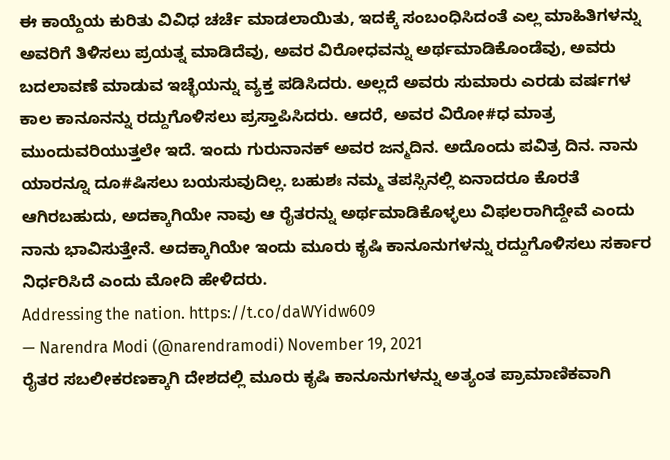ಈ ಕಾಯ್ದೆಯ ಕುರಿತು ವಿವಿಧ ಚರ್ಚೆ ಮಾಡಲಾಯಿತು, ಇದಕ್ಕೆ ಸಂಬಂಧಿಸಿದಂತೆ ಎಲ್ಲ ಮಾಹಿತಿಗಳನ್ನು ಅವರಿಗೆ ತಿಳಿಸಲು ಪ್ರಯತ್ನ ಮಾಡಿದೆವು, ಅವರ ವಿರೋಧವನ್ನು ಅರ್ಥಮಾಡಿಕೊಂಡೆವು, ಅವರು ಬದಲಾವಣೆ ಮಾಡುವ ಇಚ್ಛೆಯನ್ನು ವ್ಯಕ್ತ ಪಡಿಸಿದರು. ಅಲ್ಲದೆ ಅವರು ಸುಮಾರು ಎರಡು ವರ್ಷಗಳ ಕಾಲ ಕಾನೂನನ್ನು ರದ್ದುಗೊಳಿಸಲು ಪ್ರಸ್ತಾಪಿಸಿದರು. ಆದರೆ, ಅವರ ವಿರೋ#ಧ ಮಾತ್ರ ಮುಂದುವರಿಯುತ್ತಲೇ ಇದೆ. ಇಂದು ಗುರುನಾನಕ್ ಅವರ ಜನ್ಮದಿನ. ಅದೊಂದು ಪವಿತ್ರ ದಿನ. ನಾನು ಯಾರನ್ನೂ ದೂ#ಷಿಸಲು ಬಯಸುವುದಿಲ್ಲ. ಬಹುಶಃ ನಮ್ಮ ತಪಸ್ಸಿನಲ್ಲಿ ಏನಾದರೂ ಕೊರತೆ ಆಗಿರಬಹುದು, ಅದಕ್ಕಾಗಿಯೇ ನಾವು ಆ ರೈತರನ್ನು ಅರ್ಥಮಾಡಿಕೊಳ್ಳಲು ವಿಫಲರಾಗಿದ್ದೇವೆ ಎಂದು ನಾನು ಭಾವಿಸುತ್ತೇನೆ. ಅದಕ್ಕಾಗಿಯೇ ಇಂದು ಮೂರು ಕೃಷಿ ಕಾನೂನುಗಳನ್ನು ರದ್ದುಗೊಳಿಸಲು ಸರ್ಕಾರ ನಿರ್ಧರಿಸಿದೆ ಎಂದು ಮೋದಿ ಹೇಳಿದರು.
Addressing the nation. https://t.co/daWYidw609
— Narendra Modi (@narendramodi) November 19, 2021
ರೈತರ ಸಬಲೀಕರಣಕ್ಕಾಗಿ ದೇಶದಲ್ಲಿ ಮೂರು ಕೃಷಿ ಕಾನೂನುಗಳನ್ನು ಅತ್ಯಂತ ಪ್ರಾಮಾಣಿಕವಾಗಿ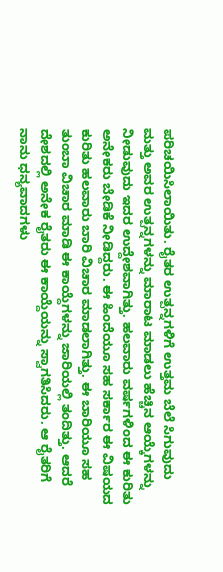ಪರಿಚಯಿಸಿಲಾಯಿತು. ರೈತರ ಉತ್ಪನ್ನಗಳಿಗೆ ಉತ್ತಮ ಬೆಲೆ ಸಿಗುವುದು ಮತ್ತು ಅವರ ಉತ್ಪನ್ನಗಳನ್ನು ಮಾರಾಟ ಮಾಡಲು ಹೆಚ್ಚಿನ ಆಯ್ಕೆಗಳನ್ನು ನೀಡುವುದು ಇದರ ಉದ್ದೇಶವಾಗಿತ್ತು. ಹಲವಾರು ವರ್ಷಗಳಿಂದ ಈ ಕುರಿತು ಅನೇಕರು ಬೇಡಿಕೆ ನೀಡಿದ್ದರು. ಈ ಹಿಂದೆಯೂ ಸಹ ಸರ್ಕಾರ ಈ ವಿಷಯದ ಕುರಿತು ಹಲವಾರು ಬಾರಿ ವಿಚಾರ ಮಾಡಲಾಗಿತ್ತು. ಈ ಬಾರಿಯೂ ಸಹ ತುಂಬಾ ವಿಚಾರ ಮಾಡಿ ಈ ಕಾಯ್ದೆಗಳನ್ನು ಜಾರಿಯಲ್ಲಿ ತಂದಿತ್ತು. ಆದರೆ ದೇಶದಲ್ಲಿ ಅನೇಕ ರೈತರು ಈ ಕಾಯ್ದೆಯನ್ನು ಸ್ವಾಗತಿಸಿದರು. ಆ ರೈತರಿಗೆ ನಾನು ಧನ್ಯವಾದಗಳು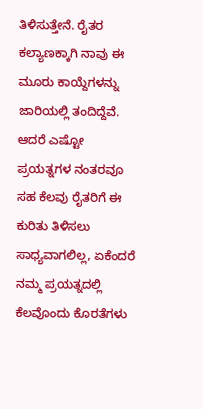ತಿಳಿಸುತ್ತೇನೆ. ರೈತರ ಕಲ್ಯಾಣಕ್ಕಾಗಿ ನಾವು ಈ ಮೂರು ಕಾಯ್ದೆಗಳನ್ನು ಜಾರಿಯಲ್ಲಿ ತಂದಿದ್ದೆವೆ. ಆದರೆ ಎಷ್ಟೋ ಪ್ರಯತ್ನಗಳ ನಂತರವೂ ಸಹ ಕೆಲವು ರೈತರಿಗೆ ಈ ಕುರಿತು ತಿಳಿಸಲು ಸಾಧ್ಯವಾಗಲಿಲ್ಲ, ಏಕೆಂದರೆ ನಮ್ಮ ಪ್ರಯತ್ನದಲ್ಲಿ ಕೆಲವೊಂದು ಕೊರತೆಗಳು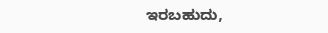ಇರಬಹುದು,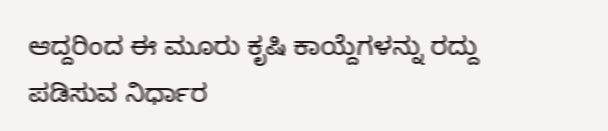ಆದ್ದರಿಂದ ಈ ಮೂರು ಕೃಷಿ ಕಾಯ್ದೆಗಳನ್ನು ರದ್ದು ಪಡಿಸುವ ನಿರ್ಧಾರ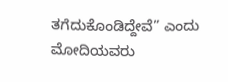ತಗೆದುಕೊಂಡಿದ್ದೇವೆ” ಎಂದು ಮೋದಿಯವರು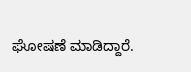ಘೋಷಣೆ ಮಾಡಿದ್ದಾರೆ.